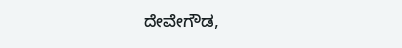ದೇವೇಗೌಡ,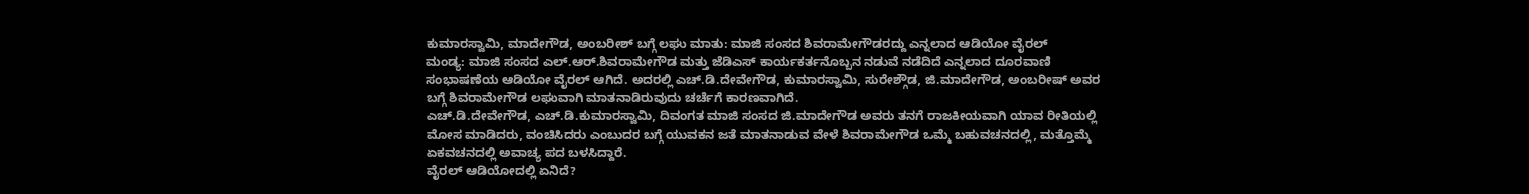ಕುಮಾರಸ್ವಾಮಿ, ಮಾದೇಗೌಡ, ಅಂಬರೀಶ್ ಬಗ್ಗೆ ಲಘು ಮಾತು: ಮಾಜಿ ಸಂಸದ ಶಿವರಾಮೇಗೌಡರದ್ದು ಎನ್ನಲಾದ ಆಡಿಯೋ ವೈರಲ್
ಮಂಡ್ಯ: ಮಾಜಿ ಸಂಸದ ಎಲ್.ಆರ್.ಶಿವರಾಮೇಗೌಡ ಮತ್ತು ಜೆಡಿಎಸ್ ಕಾರ್ಯಕರ್ತನೊಬ್ಬನ ನಡುವೆ ನಡೆದಿದೆ ಎನ್ನಲಾದ ದೂರವಾಣಿ ಸಂಭಾಷಣೆಯ ಆಡಿಯೋ ವೈರಲ್ ಆಗಿದೆ. ಅದರಲ್ಲಿ ಎಚ್.ಡಿ.ದೇವೇಗೌಡ, ಕುಮಾರಸ್ವಾಮಿ, ಸುರೇಶ್ಗೌಡ, ಜಿ.ಮಾದೇಗೌಡ, ಅಂಬರೀಷ್ ಅವರ ಬಗ್ಗೆ ಶಿವರಾಮೇಗೌಡ ಲಘುವಾಗಿ ಮಾತನಾಡಿರುವುದು ಚರ್ಚೆಗೆ ಕಾರಣವಾಗಿದೆ.
ಎಚ್.ಡಿ.ದೇವೇಗೌಡ, ಎಚ್.ಡಿ.ಕುಮಾರಸ್ವಾಮಿ, ದಿವಂಗತ ಮಾಜಿ ಸಂಸದ ಜಿ.ಮಾದೇಗೌಡ ಅವರು ತನಗೆ ರಾಜಕೀಯವಾಗಿ ಯಾವ ರೀತಿಯಲ್ಲಿ ಮೋಸ ಮಾಡಿದರು, ವಂಚಿಸಿದರು ಎಂಬುದರ ಬಗ್ಗೆ ಯುವಕನ ಜತೆ ಮಾತನಾಡುವ ವೇಳೆ ಶಿವರಾಮೇಗೌಡ ಒಮ್ಮೆ ಬಹುವಚನದಲ್ಲಿ, ಮತ್ತೊಮ್ಮೆ ಏಕವಚನದಲ್ಲಿ ಅವಾಚ್ಯ ಪದ ಬಳಸಿದ್ದಾರೆ.
ವೈರಲ್ ಆಡಿಯೋದಲ್ಲಿ ಏನಿದೆ?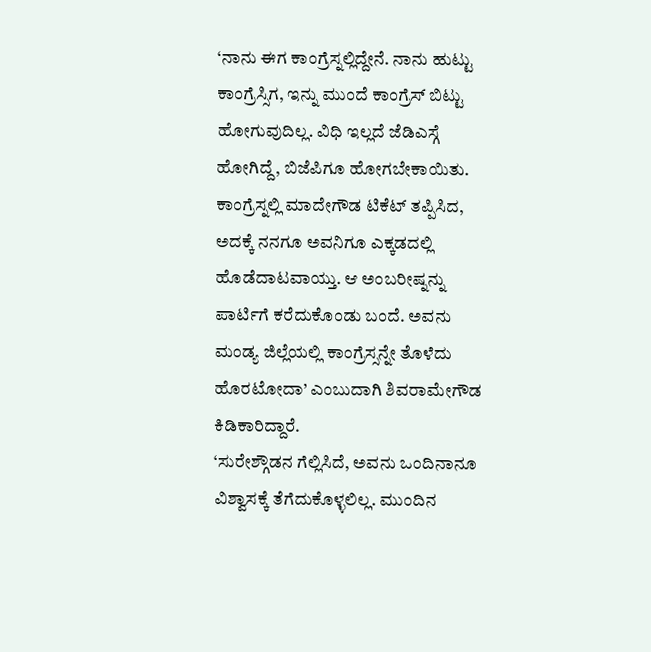‘ನಾನು ಈಗ ಕಾಂಗ್ರೆಸ್ನಲ್ಲಿದ್ದೇನೆ. ನಾನು ಹುಟ್ಟು ಕಾಂಗ್ರೆಸ್ಸಿಗ, ಇನ್ನು ಮುಂದೆ ಕಾಂಗ್ರೆಸ್ ಬಿಟ್ಟು ಹೋಗುವುದಿಲ್ಲ. ವಿಧಿ ಇಲ್ಲದೆ ಜೆಡಿಎಸ್ಗೆ ಹೋಗಿದ್ದೆ, ಬಿಜೆಪಿಗೂ ಹೋಗಬೇಕಾಯಿತು. ಕಾಂಗ್ರೆಸ್ನಲ್ಲಿ ಮಾದೇಗೌಡ ಟಿಕೆಟ್ ತಪ್ಪಿಸಿದ, ಅದಕ್ಕೆ ನನಗೂ ಅವನಿಗೂ ಎಕ್ಕಡದಲ್ಲಿ ಹೊಡೆದಾಟವಾಯ್ತು. ಆ ಅಂಬರೀಷ್ನನ್ನು ಪಾರ್ಟಿಗೆ ಕರೆದುಕೊಂಡು ಬಂದೆ. ಅವನು ಮಂಡ್ಯ ಜಿಲ್ಲೆಯಲ್ಲಿ ಕಾಂಗ್ರೆಸ್ಸನ್ನೇ ತೊಳೆದು ಹೊರಟೋದಾ’ ಎಂಬುದಾಗಿ ಶಿವರಾಮೇಗೌಡ ಕಿಡಿಕಾರಿದ್ದಾರೆ.
‘ಸುರೇಶ್ಗೌಡನ ಗೆಲ್ಲಿಸಿದೆ, ಅವನು ಒಂದಿನಾನೂ ವಿಶ್ವಾಸಕ್ಕೆ ತೆಗೆದುಕೊಳ್ಳಲಿಲ್ಲ. ಮುಂದಿನ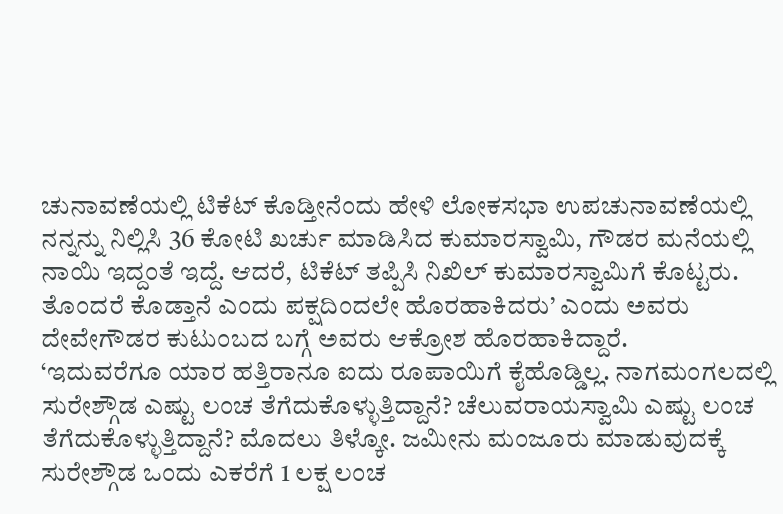ಚುನಾವಣೆಯಲ್ಲಿ ಟಿಕೆಟ್ ಕೊಡ್ತೀನೆಂದು ಹೇಳಿ ಲೋಕಸಭಾ ಉಪಚುನಾವಣೆಯಲ್ಲಿ ನನ್ನನ್ನು ನಿಲ್ಲಿಸಿ 36 ಕೋಟಿ ಖರ್ಚು ಮಾಡಿಸಿದ ಕುಮಾರಸ್ವಾಮಿ, ಗೌಡರ ಮನೆಯಲ್ಲಿ ನಾಯಿ ಇದ್ದಂತೆ ಇದ್ದೆ. ಆದರೆ, ಟಿಕೆಟ್ ತಪ್ಪಿಸಿ ನಿಖಿಲ್ ಕುಮಾರಸ್ವಾಮಿಗೆ ಕೊಟ್ಟರು. ತೊಂದರೆ ಕೊಡ್ತಾನೆ ಎಂದು ಪಕ್ಷದಿಂದಲೇ ಹೊರಹಾಕಿದರು’ ಎಂದು ಅವರು ದೇವೇಗೌಡರ ಕುಟುಂಬದ ಬಗ್ಗೆ ಅವರು ಆಕ್ರೋಶ ಹೊರಹಾಕಿದ್ದಾರೆ.
‘ಇದುವರೆಗೂ ಯಾರ ಹತ್ತಿರಾನೂ ಐದು ರೂಪಾಯಿಗೆ ಕೈಹೊಡ್ಡಿಲ್ಲ. ನಾಗಮಂಗಲದಲ್ಲಿ ಸುರೇಶ್ಗೌಡ ಎಷ್ಟು ಲಂಚ ತೆಗೆದುಕೊಳ್ಳುತ್ತಿದ್ದಾನೆ? ಚೆಲುವರಾಯಸ್ವಾಮಿ ಎಷ್ಟು ಲಂಚ ತೆಗೆದುಕೊಳ್ಳುತ್ತಿದ್ದಾನೆ? ಮೊದಲು ತಿಳ್ಕೋ. ಜಮೀನು ಮಂಜೂರು ಮಾಡುವುದಕ್ಕೆ ಸುರೇಶ್ಗೌಡ ಒಂದು ಎಕರೆಗೆ 1 ಲಕ್ಷ ಲಂಚ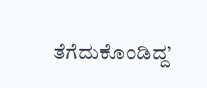ತೆಗೆದುಕೊಂಡಿದ್ದ’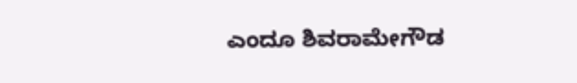ಎಂದೂ ಶಿವರಾಮೇಗೌಡ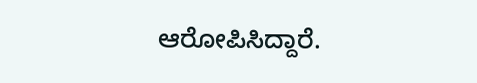ಆರೋಪಿಸಿದ್ದಾರೆ.